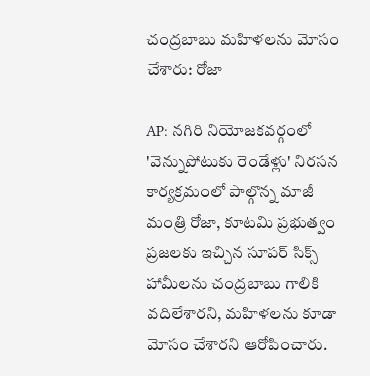చంద్రబాబు మహిళలను మోసం చేశారు: రోజా

AP: నగిరి నియోజకవర్గంలో 'వెన్నుపోటుకు రెండేళ్లు' నిరసన కార్యక్రమంలో పాల్గొన్న మాజీ మంత్రి రోజా, కూటమి ప్రభుత్వం ప్రజలకు ఇచ్చిన సూపర్‌ సిక్స్‌ హామీలను చంద్రబాబు గాలికి వదిలేశారని, మహిళలను కూడా మోసం చేశారని ఆరోపించారు.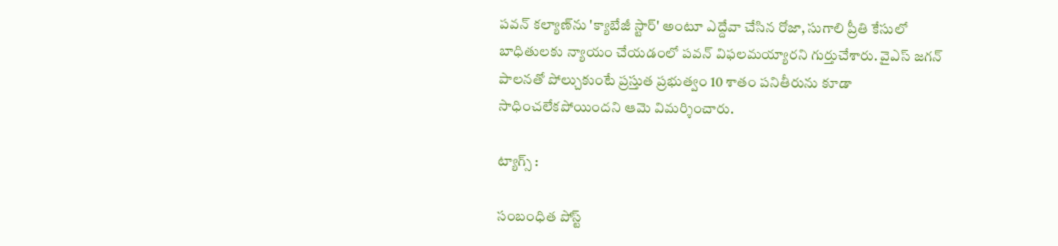పవన్‌ కల్యాణ్‌ను 'క్యాబేజీ స్టార్‌' అంటూ ఎద్దేవా చేసిన రోజా, సుగాలి ప్రీతి కేసులో బాధితులకు న్యాయం చేయడంలో పవన్‌ విఫలమయ్యారని గుర్తుచేశారు. వైఎస్‌ జగన్‌ పాలనతో పోల్చుకుంటే ప్రస్తుత ప్రభుత్వం 10 శాతం పనితీరును కూడా సాధించలేకపోయిందని ఆమె విమర్శించారు.

ట్యాగ్స్ :

సంబంధిత పోస్ట్